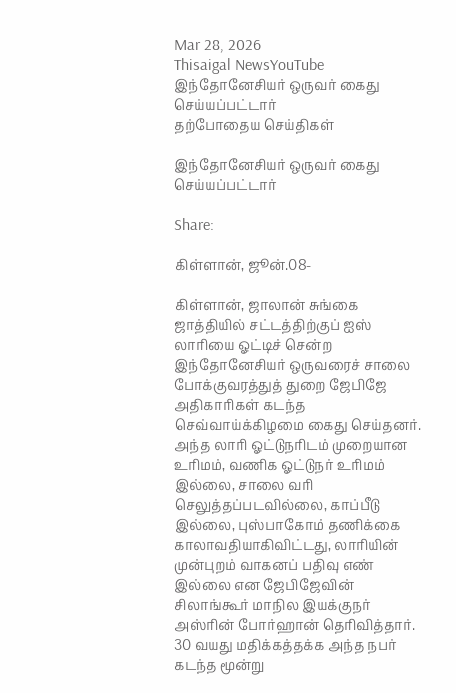Mar 28, 2026
Thisaigal NewsYouTube
இந்தோனேசியர் ஒருவர் கைது செய்யப்பட்டார்
தற்போதைய செய்திகள்

இந்தோனேசியர் ஒருவர் கைது செய்யப்பட்டார்

Share:

கிள்ளான், ஜூன்.08-

கிள்ளான், ஜாலான் சுங்கை ஜாத்தியில் சட்டத்திற்குப் ஐஸ் லாரியை ஓட்டிச் சென்ற இந்தோனேசியர் ஒருவரைச் சாலை போக்குவரத்துத் துறை ஜேபிஜே அதிகாரிகள் கடந்த செவ்வாய்க்கிழமை கைது செய்தனர். அந்த லாரி ஓட்டுநரிடம் முறையான உரிமம், வணிக ஓட்டுநர் உரிமம் இல்லை, சாலை வரி செலுத்தப்படவில்லை, காப்பீடு இல்லை, புஸ்பாகோம் தணிக்கை காலாவதியாகிவிட்டது, லாரியின் முன்புறம் வாகனப் பதிவு எண் இல்லை என ஜேபிஜேவின் சிலாங்கூர் மாநில இயக்குநர் அஸ்ரின் போர்ஹான் தெரிவித்தார். 30 வயது மதிக்கத்தக்க அந்த நபர் கடந்த மூன்று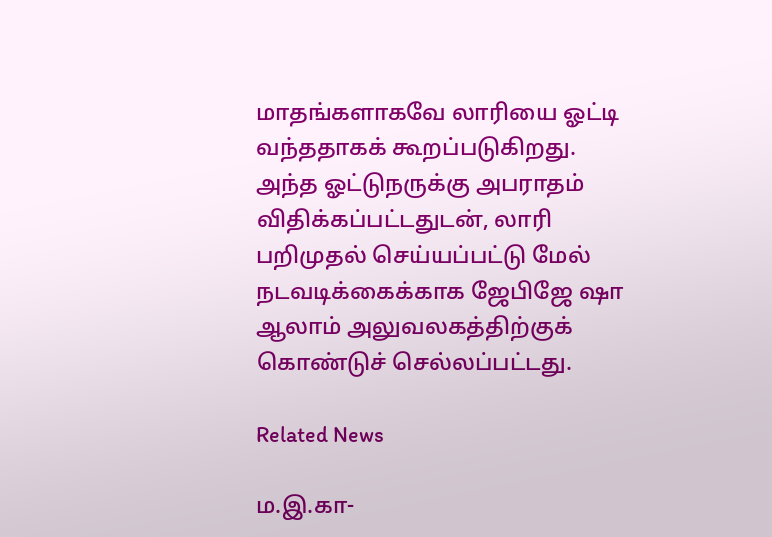மாதங்களாகவே லாரியை ஓட்டி வந்ததாகக் கூறப்படுகிறது. அந்த ஓட்டுநருக்கு அபராதம் விதிக்கப்பட்டதுடன், லாரி பறிமுதல் செய்யப்பட்டு மேல் நடவடிக்கைக்காக ஜேபிஜே ஷா ஆலாம் அலுவலகத்திற்குக் கொண்டுச் செல்லப்பட்டது.

Related News

ம.இ.கா-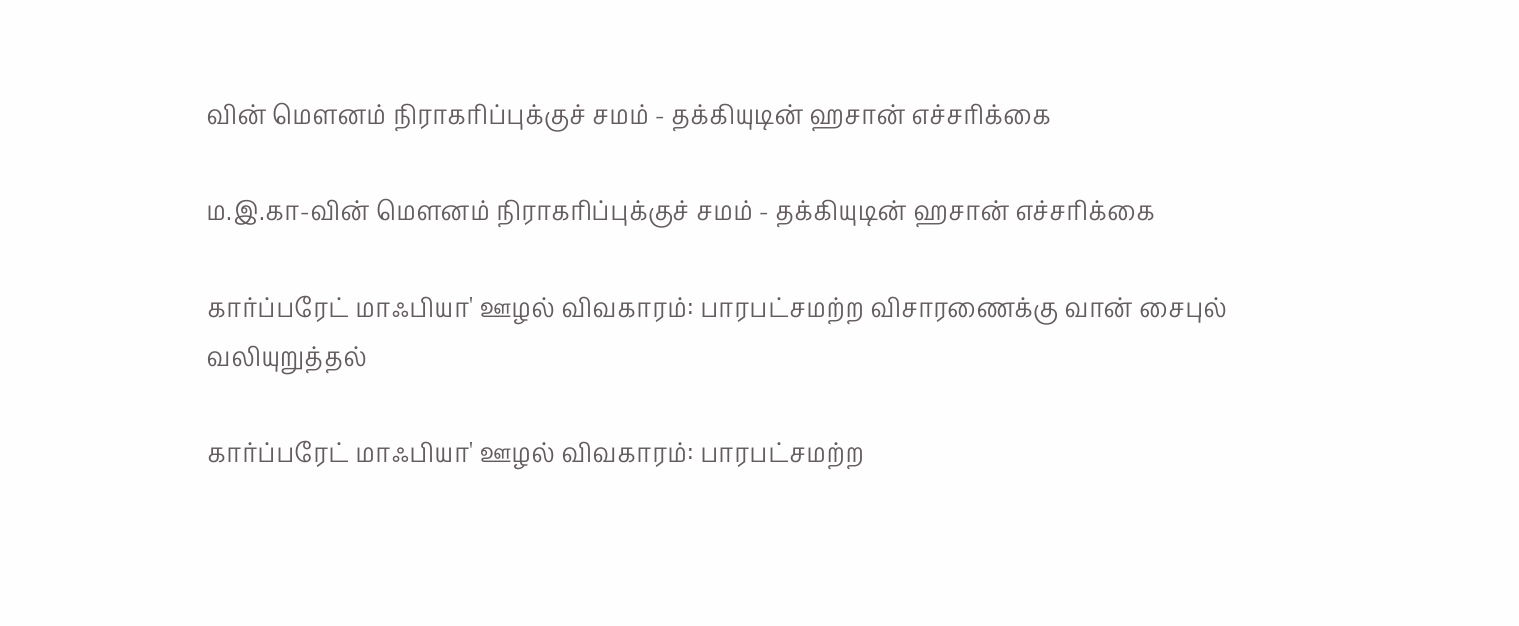வின் மௌனம் நிராகரிப்புக்குச் சமம் - தக்கியுடின் ஹசான் எச்சரிக்கை

ம.இ.கா-வின் மௌனம் நிராகரிப்புக்குச் சமம் - தக்கியுடின் ஹசான் எச்சரிக்கை

கார்ப்பரேட் மாஃபியா' ஊழல் விவகாரம்: பாரபட்சமற்ற விசாரணைக்கு வான் சைபுல் வலியுறுத்தல்

கார்ப்பரேட் மாஃபியா' ஊழல் விவகாரம்: பாரபட்சமற்ற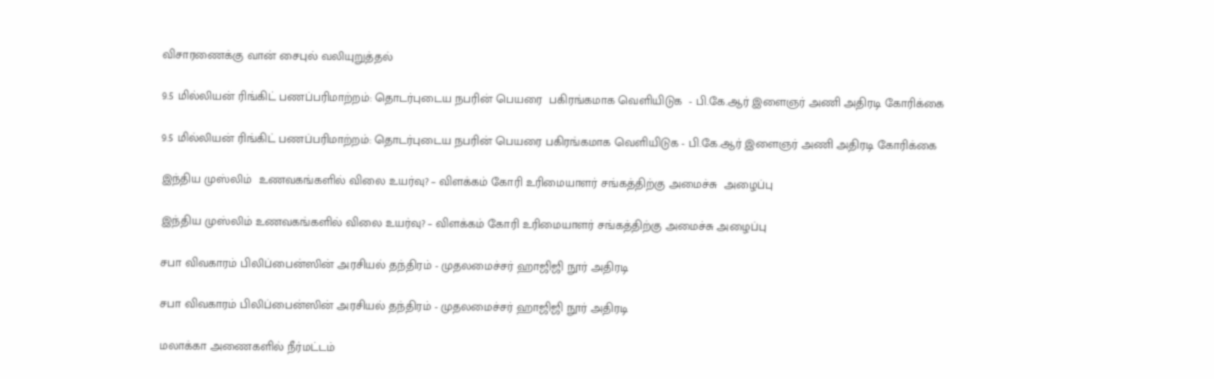விசாரணைக்கு வான் சைபுல் வலியுறுத்தல்

9.5 மில்லியன் ரிங்கிட் பணப்பரிமாற்றம்: தொடர்புடைய நபரின் பெயரை  பகிரங்கமாக வெளியிடுக  - பி.கே.ஆர் இளைஞர் அணி அதிரடி கோரிக்கை

9.5 மில்லியன் ரிங்கிட் பணப்பரிமாற்றம்: தொடர்புடைய நபரின் பெயரை பகிரங்கமாக வெளியிடுக - பி.கே.ஆர் இளைஞர் அணி அதிரடி கோரிக்கை

இந்திய முஸ்லிம்  உணவகங்களில் விலை உயர்வு? – விளக்கம் கோரி உரிமையாளர் சங்கத்திற்கு அமைச்சு  அழைப்பு

இந்திய முஸ்லிம் உணவகங்களில் விலை உயர்வு? – விளக்கம் கோரி உரிமையாளர் சங்கத்திற்கு அமைச்சு அழைப்பு

சபா விவகாரம் பிலிப்பைன்ஸின் அரசியல் தந்திரம் - முதலமைச்சர் ஹாஜிஜி நூர் அதிரடி

சபா விவகாரம் பிலிப்பைன்ஸின் அரசியல் தந்திரம் - முதலமைச்சர் ஹாஜிஜி நூர் அதிரடி

மலாக்கா அணைகளில் நீர்மட்டம்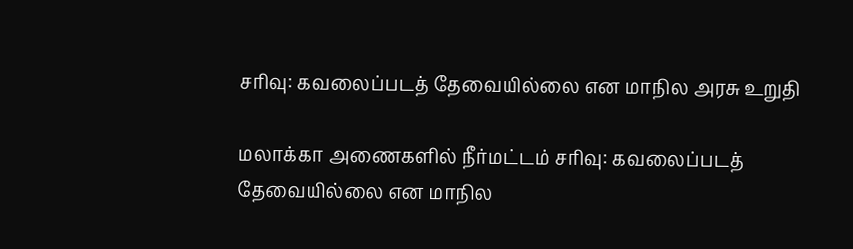சரிவு: கவலைப்படத் தேவையில்லை என மாநில அரசு உறுதி

மலாக்கா அணைகளில் நீர்மட்டம் சரிவு: கவலைப்படத் தேவையில்லை என மாநில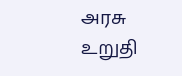அரசு உறுதி